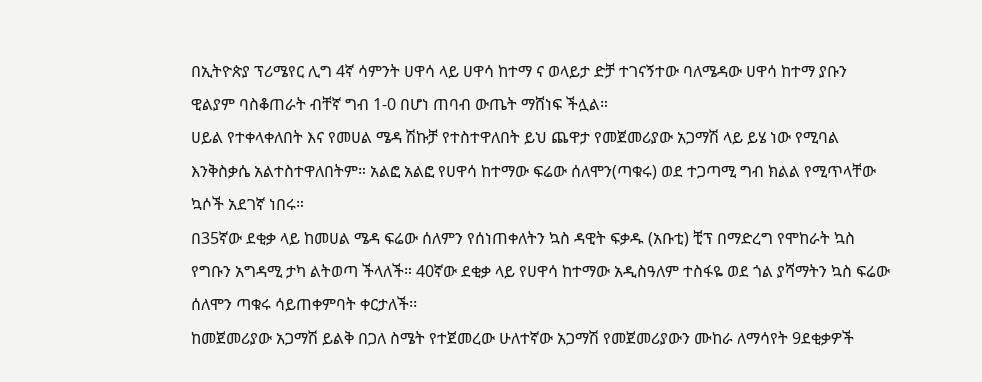በኢትዮጵያ ፕሪሜየር ሊግ 4ኛ ሳምንት ሀዋሳ ላይ ሀዋሳ ከተማ ና ወላይታ ድቻ ተገናኝተው ባለሜዳው ሀዋሳ ከተማ ያቡን ዊልያም ባስቆጠራት ብቸኛ ግብ 1-0 በሆነ ጠባብ ውጤት ማሸነፍ ችሏል።
ሀይል የተቀላቀለበት እና የመሀል ሜዳ ሽኩቻ የተስተዋለበት ይህ ጨዋታ የመጀመሪያው አጋማሽ ላይ ይሄ ነው የሚባል እንቅስቃሴ አልተስተዋለበትም። አልፎ አልፎ የሀዋሳ ከተማው ፍሬው ሰለሞን(ጣቁሩ) ወደ ተጋጣሚ ግብ ክልል የሚጥላቸው ኳሶች አደገኛ ነበሩ።
በ35ኛው ደቂቃ ላይ ከመሀል ሜዳ ፍሬው ሰለምን የሰነጠቀለትን ኳስ ዳዊት ፍቃዱ (አቡቲ) ቺፕ በማድረግ የሞከራት ኳስ የግቡን አግዳሚ ታካ ልትወጣ ችላለች። 40ኛው ደቂቃ ላይ የሀዋሳ ከተማው አዲስዓለም ተስፋዬ ወደ ጎል ያሻማትን ኳስ ፍሬው ሰለሞን ጣቁሩ ሳይጠቀምባት ቀርታለች፡፡
ከመጀመሪያው አጋማሽ ይልቅ በጋለ ስሜት የተጀመረው ሁለተኛው አጋማሽ የመጀመሪያውን ሙከራ ለማሳየት 9ደቂቃዎች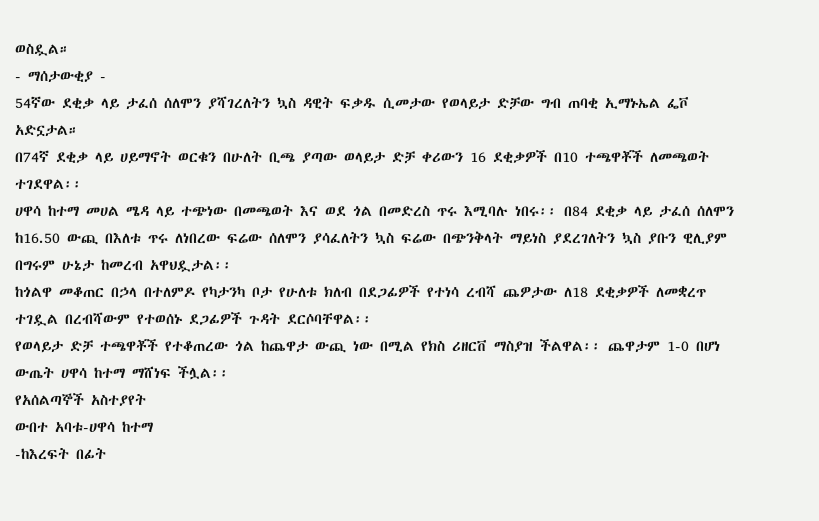ወስዷል።
- ማሰታውቂያ -
54ኛው ደቂቃ ላይ ታፈሰ ሰለሞን ያሻገረለትን ኳስ ዳዊት ፍቃዱ ሲመታው የወላይታ ድቻው ግብ ጠባቂ ኢማኑኤል ፌቮ አድኗታል።
በ74ኛ ደቂቃ ላይ ሀይማኖት ወርቁን በሁለት ቢጫ ያጣው ወላይታ ድቻ ቀሪውን 16 ደቂቃዎች በ10 ተጫዋቾች ለመጫወት ተገደዋል፡፡
ሀዋሳ ከተማ መሀል ሜዳ ላይ ተጭነው በመጫወት እና ወደ ጎል በመድረስ ጥሩ እሚባሉ ነበሩ፡፡ በ84 ደቂቃ ላይ ታፈሰ ሰለሞን ከ16.50 ውጪ በእለቱ ጥሩ ለነበረው ፍሬው ሰለሞን ያሳፈለትን ኳስ ፍሬው በጭንቅላት ማይነስ ያደረገለትን ኳስ ያቡን ዊሊያም በግሩም ሁኔታ ከመረብ አዋህዷታል፡፡
ከጎልዋ መቆጠር በኃላ በተለምዶ የካታንካ ቦታ የሁለቱ ክለብ በደጋፊዎች የተነሳ ረብሻ ጨዎታው ለ18 ደቂቃዎች ለመቋረጥ ተገዷል በረብሻውም የተወሰኑ ደጋፊዎች ጉዳት ደርሶባቸዋል፡፡
የወላይታ ድቻ ተጫዋቾች የተቆጠረው ጎል ከጨዋታ ውጪ ነው በሚል የክስ ሪዘርቨ ማስያዝ ችልዋል፡፡ ጨዋታም 1-0 በሆነ ውጤት ሀዋሳ ከተማ ማሸነፍ ችሏል፡፡
የአሰልጣኞች አስተያየት
ውበተ አባቱ-ሀዋሳ ከተማ
-ከእረፍት በፊት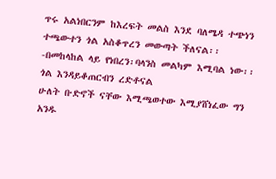ጥሩ አልነበርንም ከእረፍት መልስ እንደ ባለሜዳ ተጭነን ተጫውተን ጎል አስቆጥረን መውጣት ችለናል፡፡
-በመከላከል ላይ የነበረን፡ባላንስ መልካም እሚባል ነው፡፡ ጎል እንዳይቆጠርብን ረድቶናል
ሁለት ቡድኖች ናቸው እሚጫወተው እሚያሸነፈው ግን አንዱ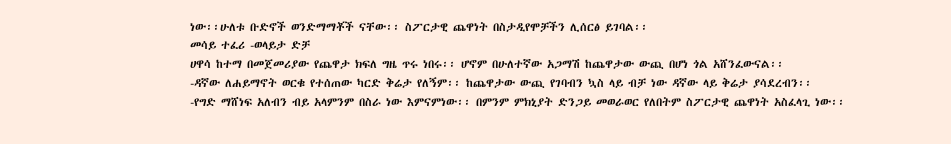ነው፡፡ሁለቱ ቡድኖች ወንድማማቾች ናቸው፡፡ ስፖርታዊ ጨዋነት በስታዲየሞቻችን ሊሰርፅ ይገባል፡፡
መሳይ ተፈሪ -ወላይታ ድቻ
ሀዋሳ ከተማ በመጀመሪያው የጨዋታ ክፍለ ግዜ ጥሩ ነበሩ፡፡ ሆኖም በሁለተኛው አጋማሽ ከጨዋታው ውጪ በሆነ ጎል አሸንፈውናል፡፡
-ዳኛው ለሐይማኖት ወርቁ የተሰጠው ካርድ ቅሬታ የለኝም፡፡ ከጨዋታው ውጪ የገባብን ኳስ ላይ ብቻ ነው ዳኛው ላይ ቅሬታ ያሳደረብን፡፡
-የግድ ማሸነፍ አለብን ብይ አላምንም በስራ ነው እምናምነው፡፡ በምንም ምክኒያት ድንጋይ መወራወር የለበትም ስፖርታዊ ጨዋነት አስፈላጊ ነው፡፡